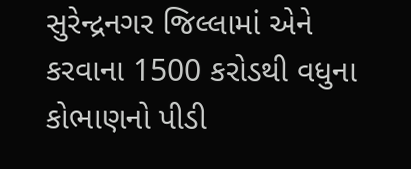સુરેન્દ્રનગર જિલ્લામાં એને કરવાના 1500 કરોડથી વધુના કોભાણનો પીડી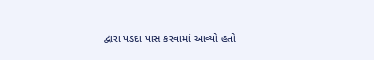દ્વારા પડદા પાસ કરવામાં આવ્યો હતો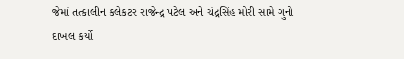જેમાં તત્કાલીન કલેકટર રાજેન્દ્ર પટેલ અને ચંદ્રસિંહ મોરી સામે ગુનો દાખલ કર્યો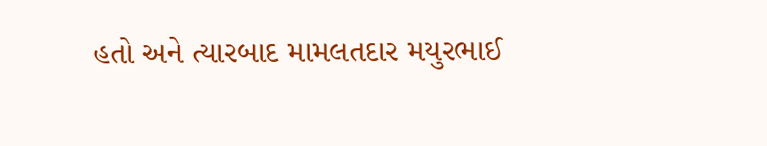હતો અને ત્યારબાદ મામલતદાર મયુરભાઈ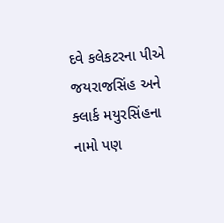દવે કલેકટરના પીએ જયરાજસિંહ અને ક્લાર્ક મયુરસિંહના નામો પણ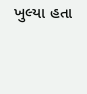ખુલ્યા હતા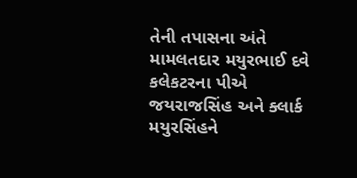તેની તપાસના અંતે મામલતદાર મયુરભાઈ દવે કલેકટરના પીએ જયરાજસિંહ અને ક્લાર્ક મયુરસિંહને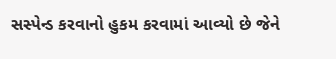સસ્પેન્ડ કરવાનો હુકમ કરવામાં આવ્યો છે જેને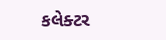કલેક્ટર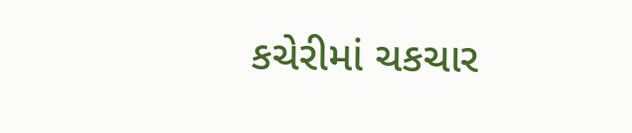કચેરીમાં ચકચાર